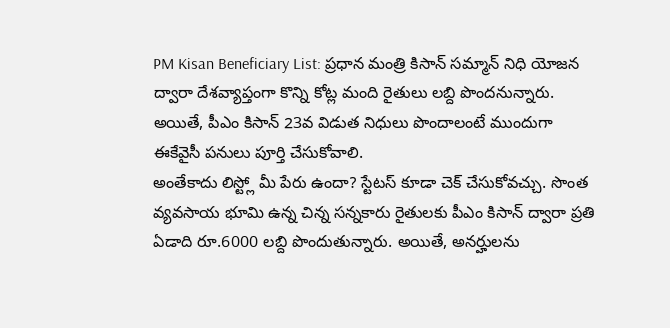PM Kisan Beneficiary List: ప్రధాన మంత్రి కిసాన్ సమ్మాన్ నిధి యోజన ద్వారా దేశవ్యాప్తంగా కొన్ని కోట్ల మంది రైతులు లబ్ది పొందనున్నారు. అయితే, పీఎం కిసాన్ 23వ విడుత నిధులు పొందాలంటే ముందుగా ఈకేవైసీ పనులు పూర్తి చేసుకోవాలి.
అంతేకాదు లిస్ట్లో మీ పేరు ఉందా? స్టేటస్ కూడా చెక్ చేసుకోవచ్చు. సొంత వ్యవసాయ భూమి ఉన్న చిన్న సన్నకారు రైతులకు పీఎం కిసాన్ ద్వారా ప్రతి ఏడాది రూ.6000 లబ్ది పొందుతున్నారు. అయితే, అనర్హులను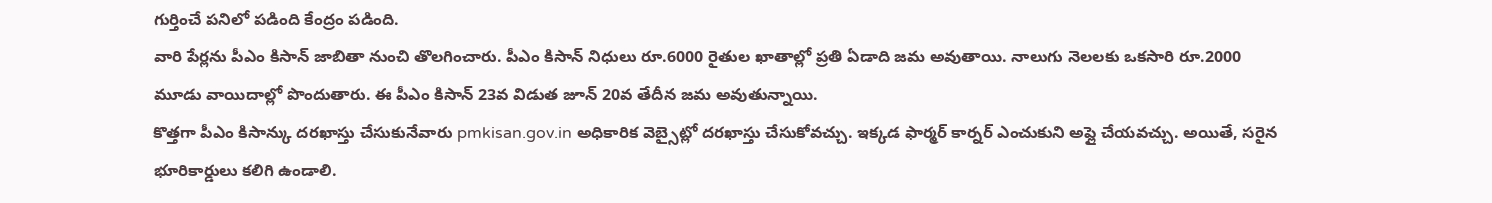గుర్తించే పనిలో పడింది కేంద్రం పడింది.
వారి పేర్లను పీఎం కిసాన్ జాబితా నుంచి తొలగించారు. పీఎం కిసాన్ నిధులు రూ.6000 రైతుల ఖాతాల్లో ప్రతి ఏడాది జమ అవుతాయి. నాలుగు నెలలకు ఒకసారి రూ.2000 మూడు వాయిదాల్లో పొందుతారు. ఈ పీఎం కిసాన్ 23వ విడుత జూన్ 20వ తేదీన జమ అవుతున్నాయి.
కొత్తగా పీఎం కిసాన్కు దరఖాస్తు చేసుకునేవారు pmkisan.gov.in అధికారిక వెబ్సైట్లో దరఖాస్తు చేసుకోవచ్చు. ఇక్కడ ఫార్మర్ కార్నర్ ఎంచుకుని అప్లై చేయవచ్చు. అయితే, సరైన భూరికార్డులు కలిగి ఉండాలి.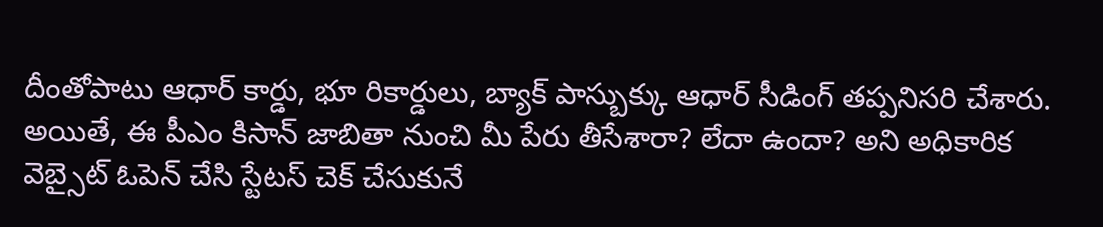దీంతోపాటు ఆధార్ కార్డు, భూ రికార్డులు, బ్యాక్ పాస్బుక్కు ఆధార్ సీడింగ్ తప్పనిసరి చేశారు.
అయితే, ఈ పీఎం కిసాన్ జాబితా నుంచి మీ పేరు తీసేశారా? లేదా ఉందా? అని అధికారిక వెబ్సైట్ ఓపెన్ చేసి స్టేటస్ చెక్ చేసుకునే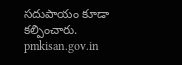సదుపాయం కూడా కల్పించారు. pmkisan.gov.in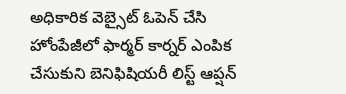అధికారిక వెబ్సైట్ ఓపెన్ చేసి హోంపేజీలో ఫార్మర్ కార్నర్ ఎంపిక చేసుకుని బెనిఫిషియరీ లిస్ట్ ఆప్షన్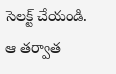సెలక్ట్ చేయండి.
ఆ తర్వాత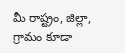మీ రాష్ట్రం, జిల్లా, గ్రామం కూడా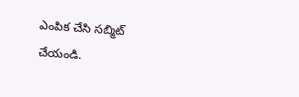ఎంపిక చేసి సబ్మిట్ చేయండి.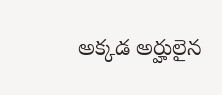అక్కడ అర్హులైన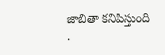జాబితా కనిపిస్తుంది
.